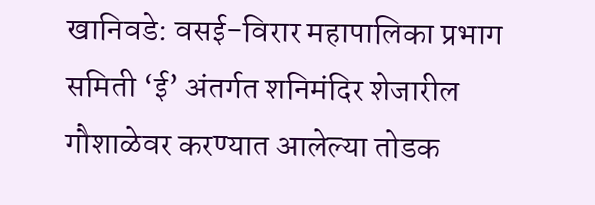खानिवडे: वसई-विरार महापालिका प्रभाग समिती ‘ई’ अंतर्गत शनिमंदिर शेजारील गौशाळेवर करण्यात आलेल्या तोडक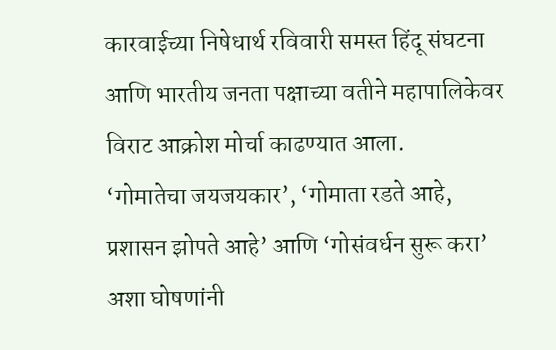कारवाईच्या निषेधार्थ रविवारी समस्त हिंदू संघटना आणि भारतीय जनता पक्षाच्या वतीने महापालिकेवर विराट आक्रोश मोर्चा काढण्यात आला.
‘गोमातेचा जयजयकार’, ‘गोमाता रडते आहे, प्रशासन झोपते आहे’ आणि ‘गोसंवर्धन सुरू करा’ अशा घोषणांनी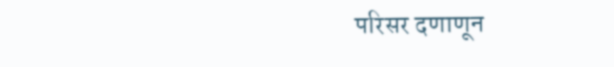परिसर दणाणून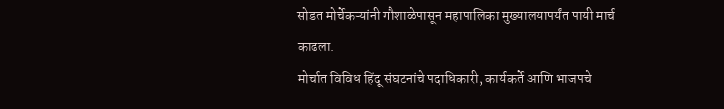सोडत मोर्चेकऱ्यांनी गौशाळेपासून महापालिका मुख्यालयापर्यंत पायी मार्च काढला.
मोर्चात विविध हिंदू संघटनांचे पदाधिकारी, कार्यकर्ते आणि भाजपचे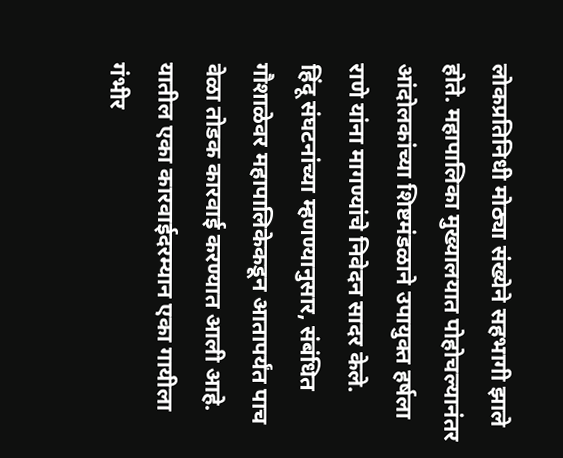लोकप्रतिनिधी मोठ्या संख्येने सहभागी झाले होते. महापालिका मुख्यालयात पोहोचल्यानंतर आंदोलकांच्या शिष्टमंडळाने उपायुक्त हर्षला राणे यांना मागण्यांचे निवेदन सादर केले.
हिंदू संघटनांच्या म्हणण्यानुसार, संबंधित गौशाळेवर महापालिकेकडून आतापर्यंत पाच वेळा तोडक कारवाई करण्यात आली आहे. यातील एका कारवाईदरम्यान एका गायीला गंभीर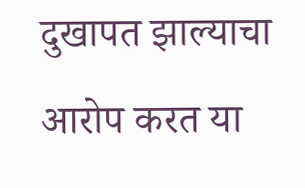दुखापत झाल्याचा आरोप करत या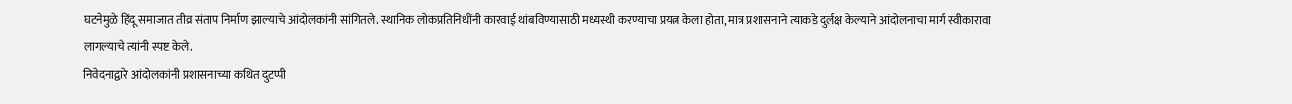घटनेमुळे हिंदू समाजात तीव्र संताप निर्माण झाल्याचे आंदोलकांनी सांगितले. स्थानिक लोकप्रतिनिधींनी कारवाई थांबविण्यासाठी मध्यस्थी करण्याचा प्रयत्न केला होता, मात्र प्रशासनाने त्याकडे दुर्लक्ष केल्याने आंदोलनाचा मार्ग स्वीकारावा लागल्याचे त्यांनी स्पष्ट केले.
निवेदनाद्वारे आंदोलकांनी प्रशासनाच्या कथित दुटप्पी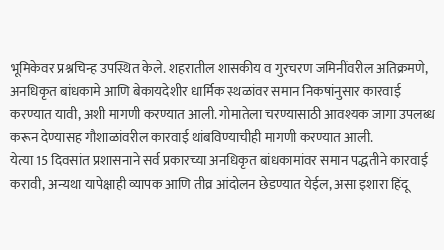भूमिकेवर प्रश्नचिन्ह उपस्थित केले. शहरातील शासकीय व गुरचरण जमिनींवरील अतिक्रमणे, अनधिकृत बांधकामे आणि बेकायदेशीर धार्मिक स्थळांवर समान निकषांनुसार कारवाई करण्यात यावी, अशी मागणी करण्यात आली. गोमातेला चरण्यासाठी आवश्यक जागा उपलब्ध करून देण्यासह गौशाळांवरील कारवाई थांबविण्याचीही मागणी करण्यात आली.
येत्या 15 दिवसांत प्रशासनाने सर्व प्रकारच्या अनधिकृत बांधकामांवर समान पद्धतीने कारवाई करावी, अन्यथा यापेक्षाही व्यापक आणि तीव्र आंदोलन छेडण्यात येईल, असा इशारा हिंदू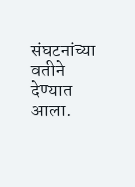संघटनांच्या वतीने देण्यात आला.